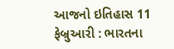આજનો ઇતિહાસ 11 ફેબ્રુઆરી : ભારતના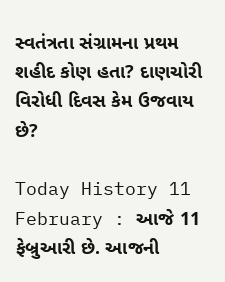સ્વતંત્રતા સંગ્રામના પ્રથમ શહીદ કોણ હતા? દાણચોરી વિરોધી દિવસ કેમ ઉજવાય છે?

Today History 11 February : આજે 11 ફેબ્રુઆરી છે. આજની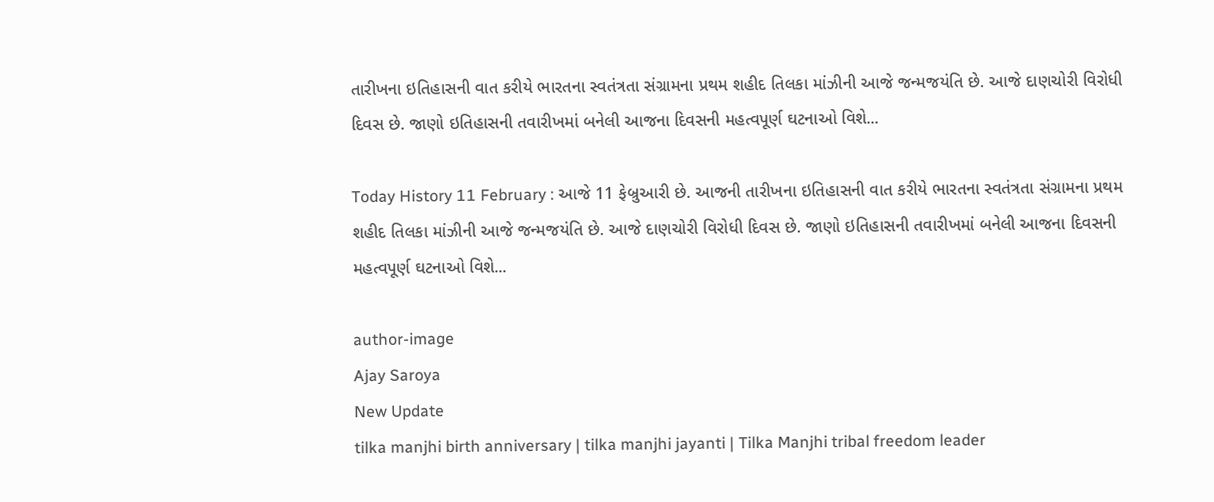તારીખના ઇતિહાસની વાત કરીયે ભારતના સ્વતંત્રતા સંગ્રામના પ્રથમ શહીદ તિલકા માંઝીની આજે જન્મજયંતિ છે. આજે દાણચોરી વિરોધી દિવસ છે. જાણો ઇતિહાસની તવારીખમાં બનેલી આજના દિવસની મહત્વપૂર્ણ ઘટનાઓ વિશે...

Today History 11 February : આજે 11 ફેબ્રુઆરી છે. આજની તારીખના ઇતિહાસની વાત કરીયે ભારતના સ્વતંત્રતા સંગ્રામના પ્રથમ શહીદ તિલકા માંઝીની આજે જન્મજયંતિ છે. આજે દાણચોરી વિરોધી દિવસ છે. જાણો ઇતિહાસની તવારીખમાં બનેલી આજના દિવસની મહત્વપૂર્ણ ઘટનાઓ વિશે...

author-image
Ajay Saroya
New Update
tilka manjhi birth anniversary | tilka manjhi jayanti | Tilka Manjhi tribal freedom leader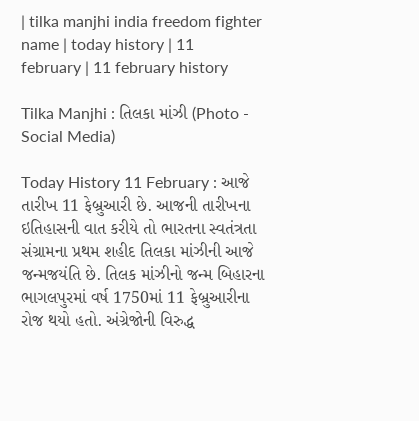| tilka manjhi india freedom fighter name | today history | 11 february | 11 february history

Tilka Manjhi : તિલકા માંઝી (Photo - Social Media)

Today History 11 February : આજે તારીખ 11 ફેબ્રુઆરી છે. આજની તારીખના ઇતિહાસની વાત કરીયે તો ભારતના સ્વતંત્રતા સંગ્રામના પ્રથમ શહીદ તિલકા માંઝીની આજે જન્મજયંતિ છે. તિલક માંઝીનો જન્મ બિહારના ભાગલપુરમાં વર્ષ 1750માં 11 ફેબ્રુઆરીના રોજ થયો હતો. અંગ્રેજોની વિરુદ્ધ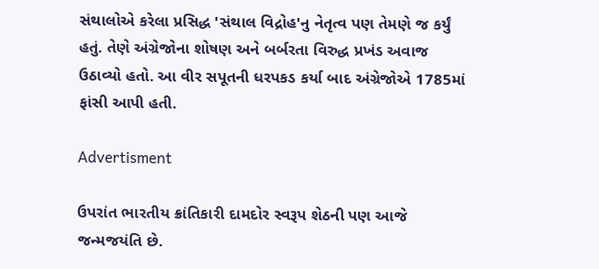સંથાલોએ કરેલા પ્રસિદ્ધ 'સંથાલ વિદ્રોહ'નુ નેતૃત્વ પણ તેમણે જ કર્યું હતું. તેણે અંગ્રેજોના શોષણ અને બર્બરતા વિરુદ્ધ પ્રખંડ અવાજ ઉઠાવ્યો હતો. આ વીર સપૂતની ધરપકડ કર્યા બાદ અંગ્રેજોએ 1785માં ફાંસી આપી હતી.

Advertisment

ઉપરાંત ભારતીય ક્રાંતિકારી દામદોર સ્વરૂપ શેઠની પણ આજે જન્મજયંતિ છે.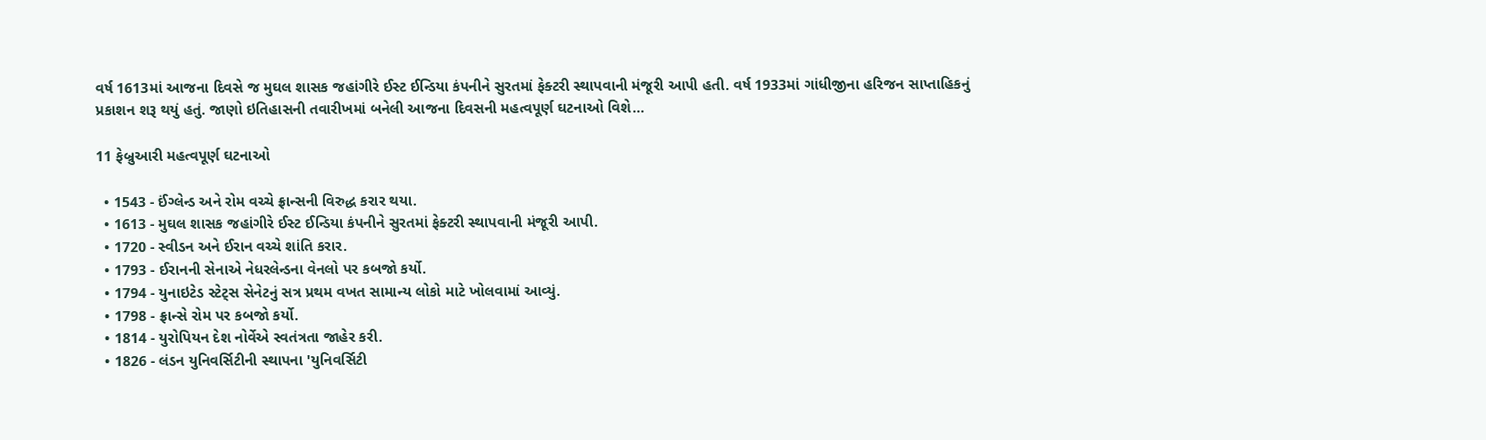વર્ષ 1613માં આજના દિવસે જ મુઘલ શાસક જહાંગીરે ઈસ્ટ ઈન્ડિયા કંપનીને સુરતમાં ફેક્ટરી સ્થાપવાની મંજૂરી આપી હતી. વર્ષ 1933માં ગાંધીજીના હરિજન સાપ્તાહિકનું પ્રકાશન શરૂ થયું હતું. જાણો ઇતિહાસની તવારીખમાં બનેલી આજના દિવસની મહત્વપૂર્ણ ઘટનાઓ વિશે…

11 ફેબ્રુઆરી મહત્વપૂર્ણ ઘટનાઓ

  • 1543 - ઈંગ્લેન્ડ અને રોમ વચ્ચે ફ્રાન્સની વિરુદ્ધ કરાર થયા.
  • 1613 - મુઘલ શાસક જહાંગીરે ઈસ્ટ ઈન્ડિયા કંપનીને સુરતમાં ફેક્ટરી સ્થાપવાની મંજૂરી આપી.
  • 1720 - સ્વીડન અને ઈરાન વચ્ચે શાંતિ કરાર.
  • 1793 - ઈરાનની સેનાએ નેધરલેન્ડના વેનલો પર કબજો કર્યો.
  • 1794 - યુનાઇટેડ સ્ટેટ્સ સેનેટનું સત્ર પ્રથમ વખત સામાન્ય લોકો માટે ખોલવામાં આવ્યું.
  • 1798 - ફ્રાન્સે રોમ પર કબજો કર્યો.
  • 1814 - યુરોપિયન દેશ નોર્વેએ સ્વતંત્રતા જાહેર કરી.
  • 1826 - લંડન યુનિવર્સિટીની સ્થાપના 'યુનિવર્સિટી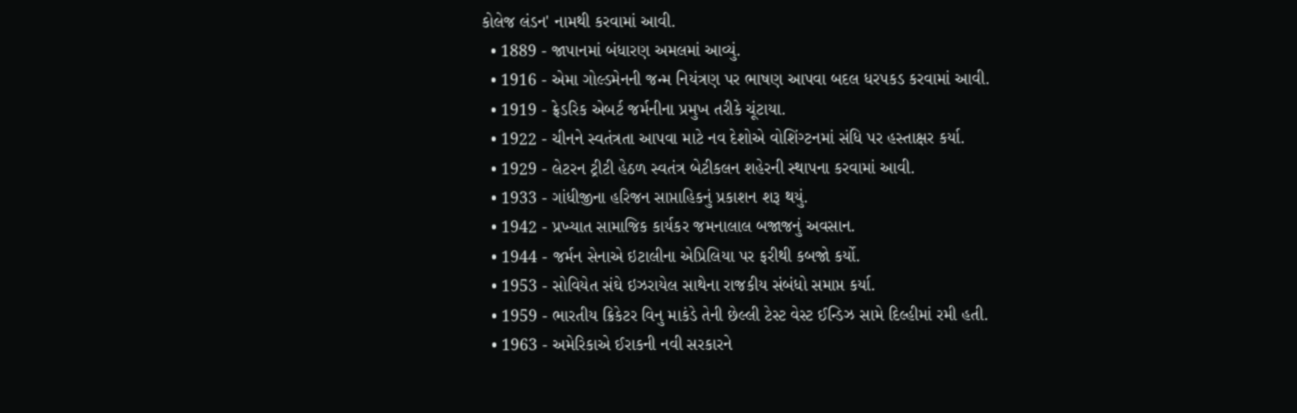કોલેજ લંડન' નામથી કરવામાં આવી.
  • 1889 - જાપાનમાં બંધારણ અમલમાં આવ્યું.
  • 1916 - એમા ગોલ્ડમેનની જન્મ નિયંત્રણ પર ભાષણ આપવા બદલ ધરપકડ કરવામાં આવી.
  • 1919 - ફ્રેડરિક એબર્ટ જર્મનીના પ્રમુખ તરીકે ચૂંટાયા.
  • 1922 - ચીનને સ્વતંત્રતા આપવા માટે નવ દેશોએ વોશિંગ્ટનમાં સંધિ પર હસ્તાક્ષર કર્યા.
  • 1929 - લેટરન ટ્રીટી હેઠળ સ્વતંત્ર બેટીકલન શહેરની સ્થાપના કરવામાં આવી.
  • 1933 - ગાંધીજીના હરિજન સાપ્તાહિકનું પ્રકાશન શરૂ થયું.
  • 1942 - પ્રખ્યાત સામાજિક કાર્યકર જમનાલાલ બજાજનું અવસાન.
  • 1944 - જર્મન સેનાએ ઇટાલીના એપ્રિલિયા પર ફરીથી કબજો કર્યો.
  • 1953 - સોવિયેત સંઘે ઇઝરાયેલ સાથેના રાજકીય સંબંધો સમાપ્ત કર્યા.
  • 1959 - ભારતીય ક્રિકેટર વિનુ માકંડે તેની છેલ્લી ટેસ્ટ વેસ્ટ ઈન્ડિઝ સામે દિલ્હીમાં રમી હતી.
  • 1963 - અમેરિકાએ ઈરાકની નવી સરકારને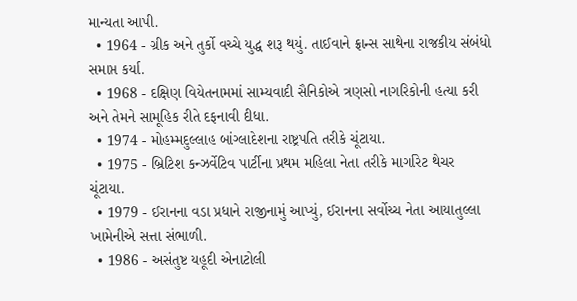માન્યતા આપી.
  • 1964 - ગ્રીક અને તુર્કો વચ્ચે યુદ્ધ શરૂ થયું. તાઈવાને ફ્રાન્સ સાથેના રાજકીય સંબંધો સમાપ્ત કર્યા.
  • 1968 - દક્ષિણ વિયેતનામમાં સામ્યવાદી સૈનિકોએ ત્રણસો નાગરિકોની હત્યા કરી અને તેમને સામૂહિક રીતે દફનાવી દીધા.
  • 1974 - મોહમ્મદુલ્લાહ બાંગ્લાદેશના રાષ્ટ્રપતિ તરીકે ચૂંટાયા.
  • 1975 - બ્રિટિશ કન્ઝર્વેટિવ પાર્ટીના પ્રથમ મહિલા નેતા તરીકે માર્ગારેટ થેચર ચૂંટાયા.
  • 1979 - ઈરાનના વડા પ્રધાને રાજીનામું આપ્યું, ઈરાનના સર્વોચ્ચ નેતા આયાતુલ્લા ખામેનીએ સત્તા સંભાળી.
  • 1986 - અસંતુષ્ટ યહૂદી એનાટોલી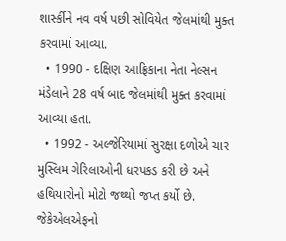શાર્સ્કીને નવ વર્ષ પછી સોવિયેત જેલમાંથી મુક્ત કરવામાં આવ્યા.
  • 1990 - દક્ષિણ આફ્રિકાના નેતા નેલ્સન મંડેલાને 28 વર્ષ બાદ જેલમાંથી મુક્ત કરવામાં આવ્યા હતા.
  • 1992 - અલ્જેરિયામાં સુરક્ષા દળોએ ચાર મુસ્લિમ ગેરિલાઓની ધરપકડ કરી છે અને હથિયારોનો મોટો જથ્થો જપ્ત કર્યો છે. જેકેએલએફનો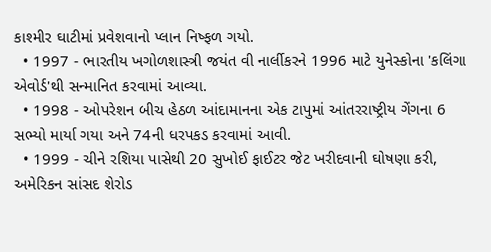કાશ્મીર ઘાટીમાં પ્રવેશવાનો પ્લાન નિષ્ફળ ગયો.
  • 1997 - ભારતીય ખગોળશાસ્ત્રી જયંત વી નાર્લીકરને 1996 માટે યુનેસ્કોના 'કલિંગા એવોર્ડ'થી સન્માનિત કરવામાં આવ્યા.
  • 1998 - ઓપરેશન બીચ હેઠળ આંદામાનના એક ટાપુમાં આંતરરાષ્ટ્રીય ગેંગના 6 સભ્યો માર્યા ગયા અને 74ની ધરપકડ કરવામાં આવી.
  • 1999 - ચીને રશિયા પાસેથી 20 સુખોઈ ફાઈટર જેટ ખરીદવાની ઘોષણા કરી, અમેરિકન સાંસદ શેરોડ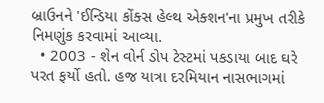બ્રાઉનને 'ઈન્ડિયા કોંક્સ હેલ્થ એક્શન'ના પ્રમુખ તરીકે નિમણુંક કરવામાં આવ્યા.
  • 2003 - શેન વોર્ન ડોપ ટેસ્ટમાં પકડાયા બાદ ઘરે પરત ફર્યો હતો. હજ યાત્રા દરમિયાન નાસભાગમાં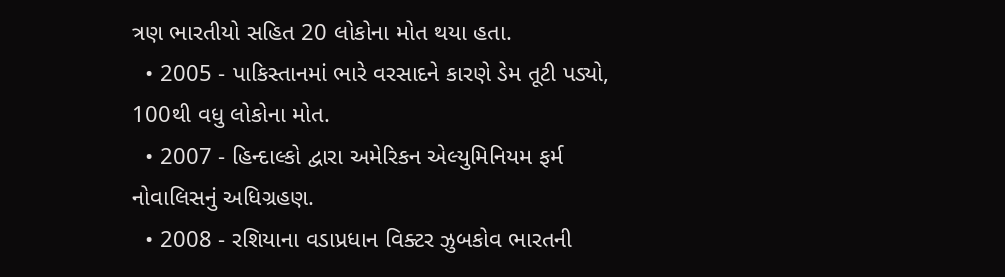ત્રણ ભારતીયો સહિત 20 લોકોના મોત થયા હતા.
  • 2005 - પાકિસ્તાનમાં ભારે વરસાદને કારણે ડેમ તૂટી પડ્યો, 100થી વધુ લોકોના મોત.
  • 2007 - હિન્દાલ્કો દ્વારા અમેરિકન એલ્યુમિનિયમ ફર્મ નોવાલિસનું અધિગ્રહણ.
  • 2008 - રશિયાના વડાપ્રધાન વિક્ટર ઝુબકોવ ભારતની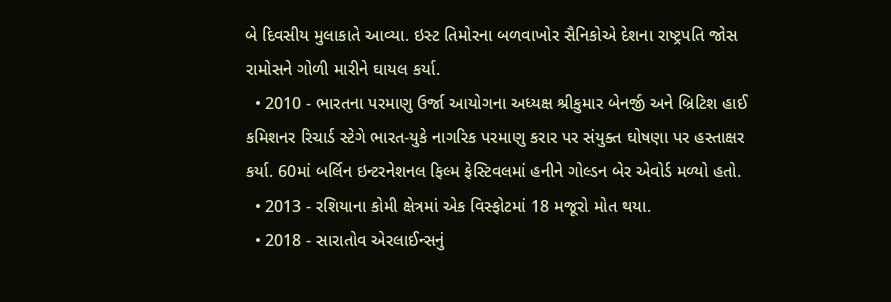બે દિવસીય મુલાકાતે આવ્યા. ઇસ્ટ તિમોરના બળવાખોર સૈનિકોએ દેશના રાષ્ટ્રપતિ જોસ રામોસને ગોળી મારીને ઘાયલ કર્યા.
  • 2010 - ભારતના પરમાણુ ઉર્જા આયોગના અધ્યક્ષ શ્રીકુમાર બેનર્જી અને બ્રિટિશ હાઈ કમિશનર રિચાર્ડ સ્ટેગે ભારત-યુકે નાગરિક પરમાણુ કરાર પર સંયુક્ત ઘોષણા પર હસ્તાક્ષર કર્યા. 60માં બર્લિન ઇન્ટરનેશનલ ફિલ્મ ફેસ્ટિવલમાં હનીને ગોલ્ડન બેર એવોર્ડ મળ્યો હતો.
  • 2013 - રશિયાના કોમી ક્ષેત્રમાં એક વિસ્ફોટમાં 18 મજૂરો મોત થયા.
  • 2018 - સારાતોવ એરલાઈન્સનું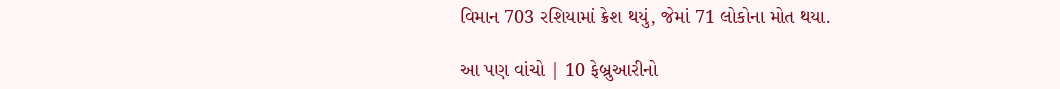વિમાન 703 રશિયામાં ક્રેશ થયું, જેમાં 71 લોકોના મોત થયા.

આ પણ વાંચો | 10 ફેબ્રુઆરીનો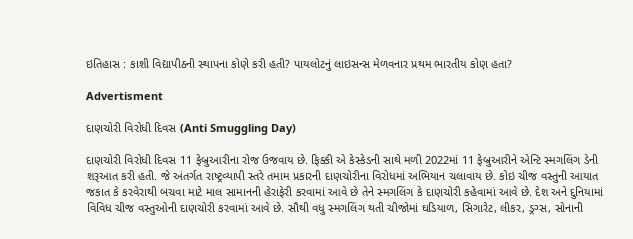ઇતિહાસ : કાશી વિદ્યાપીઠની સ્થાપના કોણે કરી હતી? પાયલોટનું લાઇસન્સ મેળવનાર પ્રથમ ભારતીય કોણ હતા?

Advertisment

દાણચોરી વિરોધી દિવસ (Anti Smuggling Day)

દાણચોરી વિરોધી દિવસ 11 ફેબ્રુઆરીના રોજ ઉજવાય છે. ફિક્કી એ કેસ્કેડની સાથે મળી 2022માં 11 ફેબ્રુઆરીને એન્ટિ સ્મગલિંગ ડેની શરૂઆત કરી હતી. જે અંતર્ગત રાષ્ટ્રવ્યાપી સ્તરે તમામ પ્રકારની દાણચોરીના વિરોધમાં અભિયાન ચલાવાય છે. કોઇ ચીજ વસ્તુની આયાત જકાત કે કરવેરાથી બચવા માટે માલ સામાનની હેરાફેરી કરવામાં આવે છે તેને સ્મગલિંગ કે દાણચોરી કહેવામાં આવે છે. દેશ અને દુનિયામાં વિવિધ ચીજ વસ્તુઓની દાણચોરી કરવામાં આવે છે. સૌથી વધુ સ્મગલિંગ થતી ચીજોમાં ઘડિયાળ, સિગારેટ, લીકર, ડ્રગ્સ, સોનાની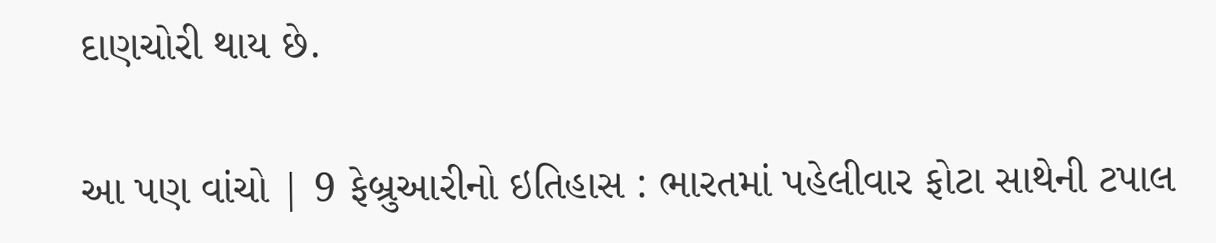દાણચોરી થાય છે.

આ પણ વાંચો | 9 ફેબ્રુઆરીનો ઇતિહાસ : ભારતમાં પહેલીવાર ફોટા સાથેની ટપાલ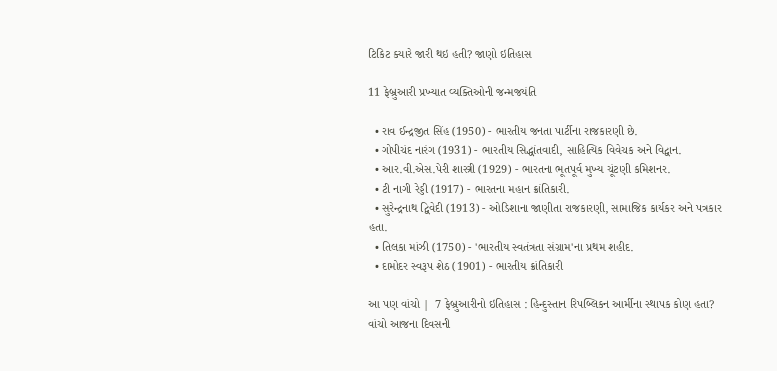ટિકિટ ક્યારે જારી થઇ હતી? જાણો ઇતિહાસ

11 ફેબ્રુઆરી પ્રખ્યાત વ્યક્તિઓની જન્મજયંતિ

  • રાવ ઈન્દ્રજીત સિંહ (1950) - ભારતીય જનતા પાર્ટીના રાજકારણી છે.
  • ગોપીચંદ નારંગ (1931) - ભારતીય સિદ્ધાંતવાદી, સાહિત્યિક વિવેચક અને વિદ્વાન.
  • આર.વી.એસ.પેરી શાસ્ત્રી (1929) - ભારતના ભૂતપૂર્વ મુખ્ય ચૂંટણી કમિશનર.
  • ટી નાગી રેડ્ડી (1917) - ભારતના મહાન ક્રાંતિકારી.
  • સુરેન્દ્રનાથ દ્વિવેદી (1913) - ઓડિશાના જાણીતા રાજકારણી, સામાજિક કાર્યકર અને પત્રકાર હતા.
  • તિલકા માંઝી (1750) - 'ભારતીય સ્વતંત્રતા સંગ્રામ'ના પ્રથમ શહીદ.
  • દામોદર સ્વરૂપ શેઠ (1901) - ભારતીય ક્રાંતિકારી

આ પણ વાંચો |  7 ફેબ્રુઆરીનો ઇતિહાસ : હિન્દુસ્તાન રિપબ્લિકન આર્મીના સ્થાપક કોણ હતા? વાંચો આજના દિવસની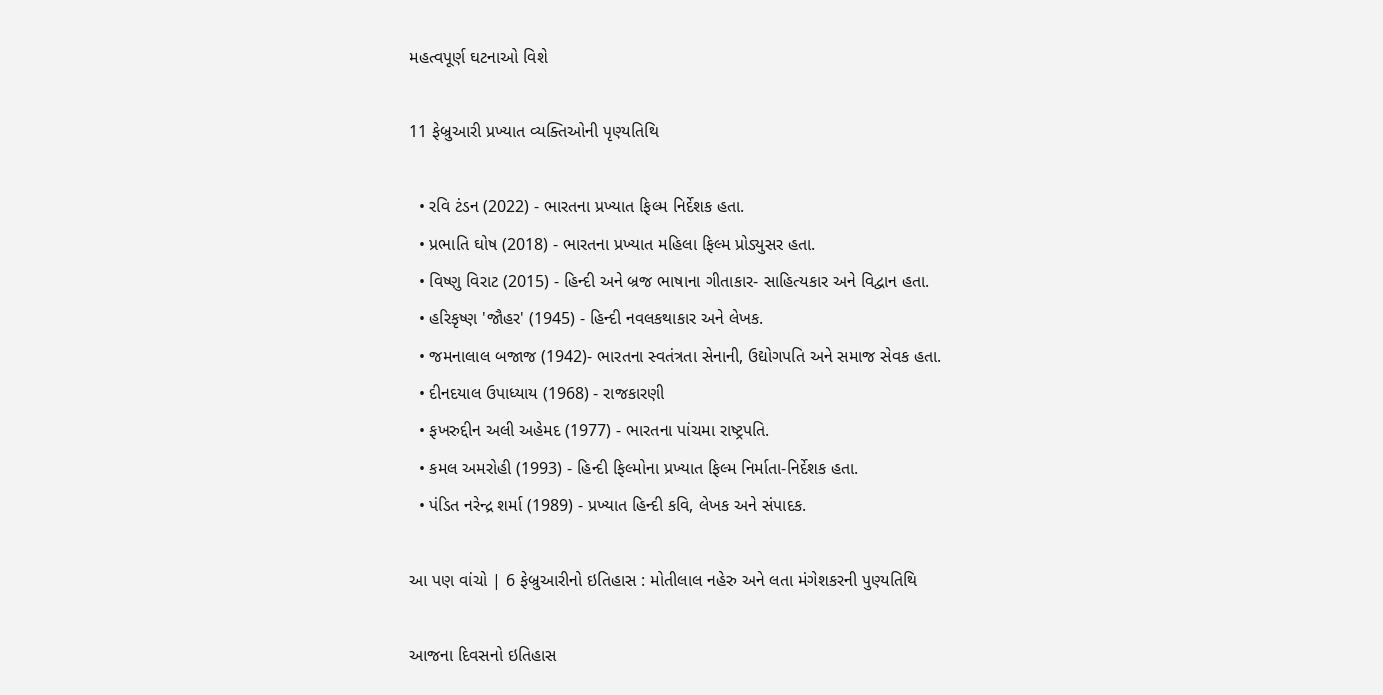મહત્વપૂર્ણ ઘટનાઓ વિશે

11 ફેબ્રુઆરી પ્રખ્યાત વ્યક્તિઓની પૃણ્યતિથિ

  • રવિ ટંડન (2022) - ભારતના પ્રખ્યાત ફિલ્મ નિર્દેશક હતા.
  • પ્રભાતિ ઘોષ (2018) - ભારતના પ્રખ્યાત મહિલા ફિલ્મ પ્રોડ્યુસર હતા.
  • વિષ્ણુ વિરાટ (2015) - હિન્દી અને બ્રજ ભાષાના ગીતાકાર- સાહિત્યકાર અને વિદ્વાન હતા.
  • હરિકૃષ્ણ 'જૌહર' (1945) - હિન્દી નવલકથાકાર અને લેખક.
  • જમનાલાલ બજાજ (1942)- ભારતના સ્વતંત્રતા સેનાની, ઉદ્યોગપતિ અને સમાજ સેવક હતા.
  • દીનદયાલ ઉપાધ્યાય (1968) - રાજકારણી
  • ફખરુદ્દીન અલી અહેમદ (1977) - ભારતના પાંચમા રાષ્ટ્રપતિ.
  • કમલ અમરોહી (1993) - હિન્દી ફિલ્મોના પ્રખ્યાત ફિલ્મ નિર્માતા-નિર્દેશક હતા.
  • પંડિત નરેન્દ્ર શર્મા (1989) - પ્રખ્યાત હિન્દી કવિ, લેખક અને સંપાદક.

આ પણ વાંચો | 6 ફેબ્રુઆરીનો ઇતિહાસ : મોતીલાલ નહેરુ અને લતા મંગેશકરની પુણ્યતિથિ

આજના દિવસનો ઇતિહાસ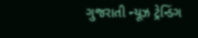ગુજરાતી ન્યૂઝ ટ્રેન્ડિંગ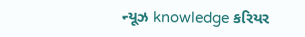ન્યૂઝ knowledge કરિયર